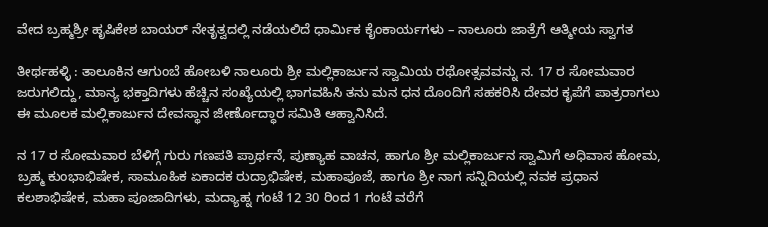ವೇದ ಬ್ರಹ್ಮಶ್ರೀ ಹೃಷಿಕೇಶ ಬಾಯರ್ ನೇತೃತ್ವದಲ್ಲಿ ನಡೆಯಲಿದೆ ಧಾರ್ಮಿಕ ಕೈಂಕಾರ್ಯಗಳು – ನಾಲೂರು ಜಾತ್ರೆಗೆ ಆತ್ಮೀಯ ಸ್ವಾಗತ

ತೀರ್ಥಹಳ್ಳಿ : ತಾಲೂಕಿನ ಆಗುಂಬೆ ಹೋಬಳಿ ನಾಲೂರು ಶ್ರೀ ಮಲ್ಲಿಕಾರ್ಜುನ ಸ್ವಾಮಿಯ ರಥೋತ್ಸವವನ್ನು ನ. 17 ರ ಸೋಮವಾರ ಜರುಗಲಿದ್ದು, ಮಾನ್ಯ ಭಕ್ತಾದಿಗಳು ಹೆಚ್ಚಿನ ಸಂಖ್ಯೆಯಲ್ಲಿ ಭಾಗವಹಿಸಿ ತನು ಮನ ಧನ ದೊಂದಿಗೆ ಸಹಕರಿಸಿ ದೇವರ ಕೃಪೆಗೆ ಪಾತ್ರರಾಗಲು ಈ ಮೂಲಕ ಮಲ್ಲಿಕಾರ್ಜುನ ದೇವಸ್ಥಾನ ಜೀರ್ಣೊದ್ಧಾರ ಸಮಿತಿ ಆಹ್ವಾನಿಸಿದೆ.

ನ 17 ರ ಸೋಮವಾರ ಬೆಳಿಗ್ಗೆ ಗುರು ಗಣಪತಿ ಪ್ರಾರ್ಥನೆ, ಪುಣ್ಯಾಹ ವಾಚನ, ಹಾಗೂ ಶ್ರೀ ಮಲ್ಲಿಕಾರ್ಜುನ ಸ್ವಾಮಿಗೆ ಅಧಿವಾಸ ಹೋಮ, ಬ್ರಹ್ಮ ಕುಂಭಾಭಿಷೇಕ, ಸಾಮೂಹಿಕ ಏಕಾದಕ ರುದ್ರಾಭಿಷೇಕ, ಮಹಾಪೂಜೆ, ಹಾಗೂ ಶ್ರೀ ನಾಗ ಸನ್ನಿದಿಯಲ್ಲಿ ನವಕ ಪ್ರಧಾನ ಕಲಶಾಭಿಷೇಕ, ಮಹಾ ಪೂಜಾದಿಗಳು, ಮದ್ಯಾಹ್ನ ಗಂಟೆ 12 30 ರಿಂದ 1 ಗಂಟೆ ವರೆಗೆ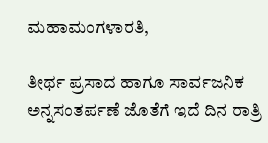ಮಹಾಮಂಗಳಾರತಿ,

ತೀರ್ಥ ಪ್ರಸಾದ ಹಾಗೂ ಸಾರ್ವಜನಿಕ ಅನ್ನಸಂತರ್ಪಣೆ ಜೊತೆಗೆ ಇದೆ ದಿನ ರಾತ್ರಿ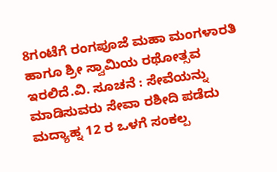8ಗಂಟೆಗೆ ರಂಗಪೂಜೆ ಮಹಾ ಮಂಗಳಾರತಿ ಹಾಗೂ ಶ್ರೀ ಸ್ವಾಮಿಯ ರಥೋತ್ಸವ ಇರಲಿದೆ.ವಿ. ಸೂಚನೆ : ಸೇವೆಯನ್ನು ಮಾಡಿಸುವರು ಸೇವಾ ರಶೀದಿ ಪಡೆದು ಮದ್ಯಾಹ್ನ 12 ರ ಒಳಗೆ ಸಂಕಲ್ಪ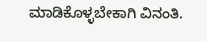ಮಾಡಿಕೊಳ್ಳಬೇಕಾಗಿ ವಿನಂತಿ.